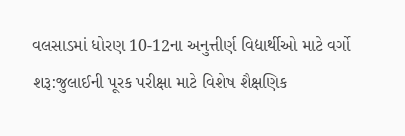વલસાડમાં ધોરણ 10-12ના અનુત્તીર્ણ વિદ્યાર્થીઓ માટે વર્ગો શરૂ:જુલાઈની પૂરક પરીક્ષા માટે વિશેષ શૈક્ષણિક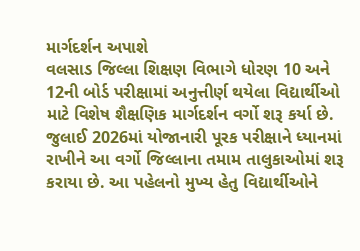માર્ગદર્શન અપાશે
વલસાડ જિલ્લા શિક્ષણ વિભાગે ધોરણ 10 અને 12ની બોર્ડ પરીક્ષામાં અનુત્તીર્ણ થયેલા વિદ્યાર્થીઓ માટે વિશેષ શૈક્ષણિક માર્ગદર્શન વર્ગો શરૂ કર્યા છે. જુલાઈ 2026માં યોજાનારી પૂરક પરીક્ષાને ધ્યાનમાં રાખીને આ વર્ગો જિલ્લાના તમામ તાલુકાઓમાં શરૂ કરાયા છે. આ પહેલનો મુખ્ય હેતુ વિદ્યાર્થીઓને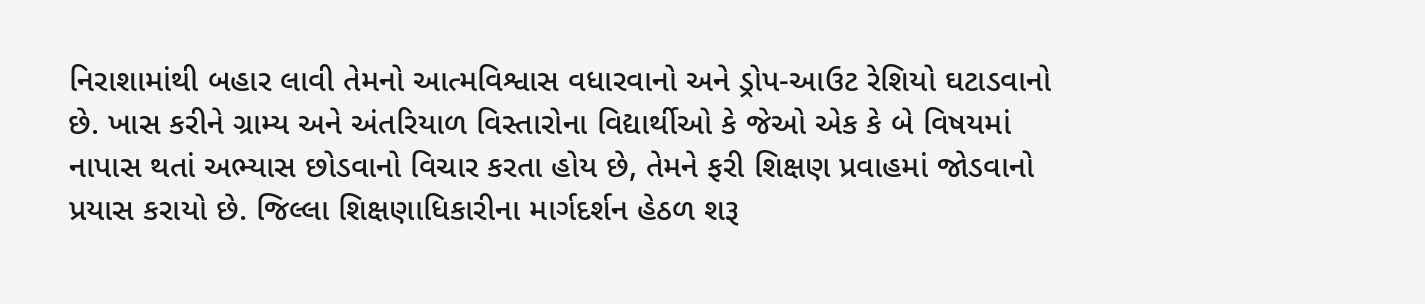નિરાશામાંથી બહાર લાવી તેમનો આત્મવિશ્વાસ વધારવાનો અને ડ્રોપ-આઉટ રેશિયો ઘટાડવાનો છે. ખાસ કરીને ગ્રામ્ય અને અંતરિયાળ વિસ્તારોના વિદ્યાર્થીઓ કે જેઓ એક કે બે વિષયમાં નાપાસ થતાં અભ્યાસ છોડવાનો વિચાર કરતા હોય છે, તેમને ફરી શિક્ષણ પ્રવાહમાં જોડવાનો પ્રયાસ કરાયો છે. જિલ્લા શિક્ષણાધિકારીના માર્ગદર્શન હેઠળ શરૂ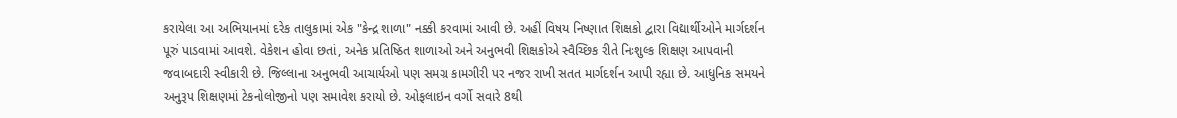કરાયેલા આ અભિયાનમાં દરેક તાલુકામાં એક "કેન્દ્ર શાળા" નક્કી કરવામાં આવી છે. અહીં વિષય નિષ્ણાત શિક્ષકો દ્વારા વિદ્યાર્થીઓને માર્ગદર્શન પૂરું પાડવામાં આવશે. વેકેશન હોવા છતાં, અનેક પ્રતિષ્ઠિત શાળાઓ અને અનુભવી શિક્ષકોએ સ્વૈચ્છિક રીતે નિઃશુલ્ક શિક્ષણ આપવાની જવાબદારી સ્વીકારી છે. જિલ્લાના અનુભવી આચાર્યઓ પણ સમગ્ર કામગીરી પર નજર રાખી સતત માર્ગદર્શન આપી રહ્યા છે. આધુનિક સમયને અનુરૂપ શિક્ષણમાં ટેકનોલોજીનો પણ સમાવેશ કરાયો છે. ઓફલાઇન વર્ગો સવારે 8થી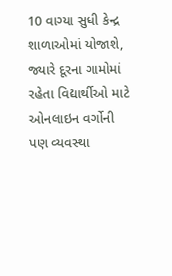10 વાગ્યા સુધી કેન્દ્ર શાળાઓમાં યોજાશે, જ્યારે દૂરના ગામોમાં રહેતા વિદ્યાર્થીઓ માટે ઓનલાઇન વર્ગોની પણ વ્યવસ્થા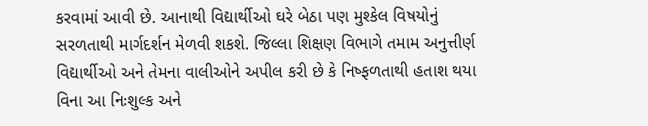કરવામાં આવી છે. આનાથી વિદ્યાર્થીઓ ઘરે બેઠા પણ મુશ્કેલ વિષયોનું સરળતાથી માર્ગદર્શન મેળવી શકશે. જિલ્લા શિક્ષણ વિભાગે તમામ અનુત્તીર્ણ વિદ્યાર્થીઓ અને તેમના વાલીઓને અપીલ કરી છે કે નિષ્ફળતાથી હતાશ થયા વિના આ નિઃશુલ્ક અને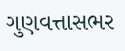ગુણવત્તાસભર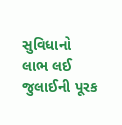સુવિધાનો લાભ લઈ જુલાઈની પૂરક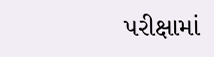પરીક્ષામાં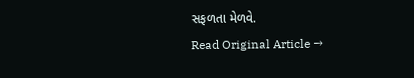સફળતા મેળવે.
Read Original Article →